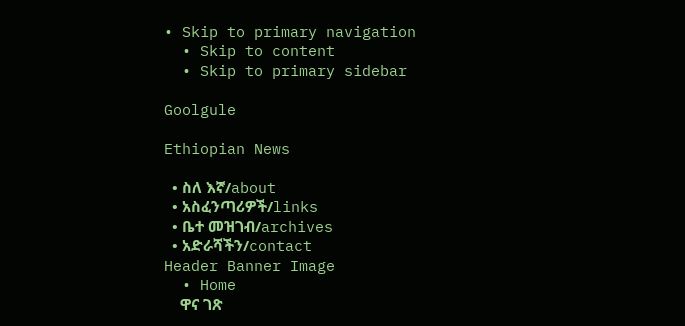• Skip to primary navigation
  • Skip to content
  • Skip to primary sidebar

Goolgule

Ethiopian News

  • ስለ እኛ/about
  • አስፈንጣሪዎች/links
  • ቤተ መዝገብ/archives
  • አድራሻችን/contact
Header Banner Image
  • Home
    ዋና ገጽ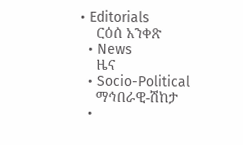• Editorials
    ርዕሰ አንቀጽ
  • News
    ዜና
  • Socio-Political
    ማኅበራዊ-ሽከታ
  •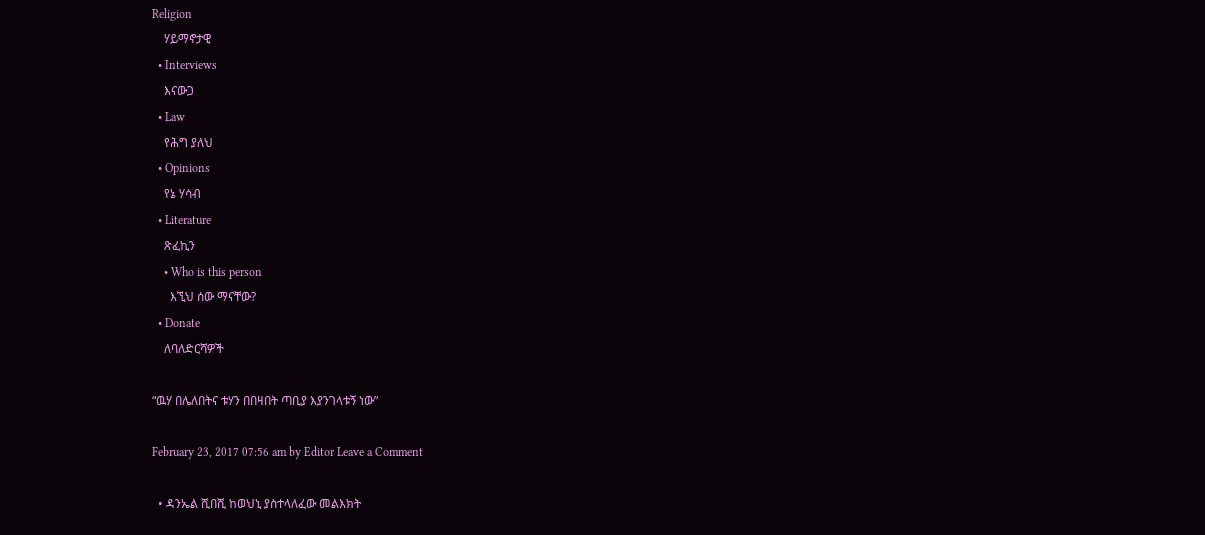Religion
    ሃይማኖታዊ
  • Interviews
    እናውጋ
  • Law
    የሕግ ያለህ
  • Opinions
    የኔ ሃሳብ
  • Literature
    ጽፈኪን
    • Who is this person
      እኚህ ሰው ማናቸው?
  • Donate
    ለባለድርሻዎች

“ዉሃ በሌለበትና ቱሃን በበዛበት ጣቢያ እያንገላቱኝ ነው”

February 23, 2017 07:56 am by Editor Leave a Comment

  • ዳንኤል ሺበሺ ከወህኒ ያስተላለፈው መልእክት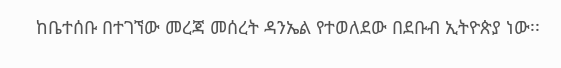ከቤተሰቡ በተገኘው መረጃ መሰረት ዳንኤል የተወለደው በደቡብ ኢትዮጵያ ነው፡፡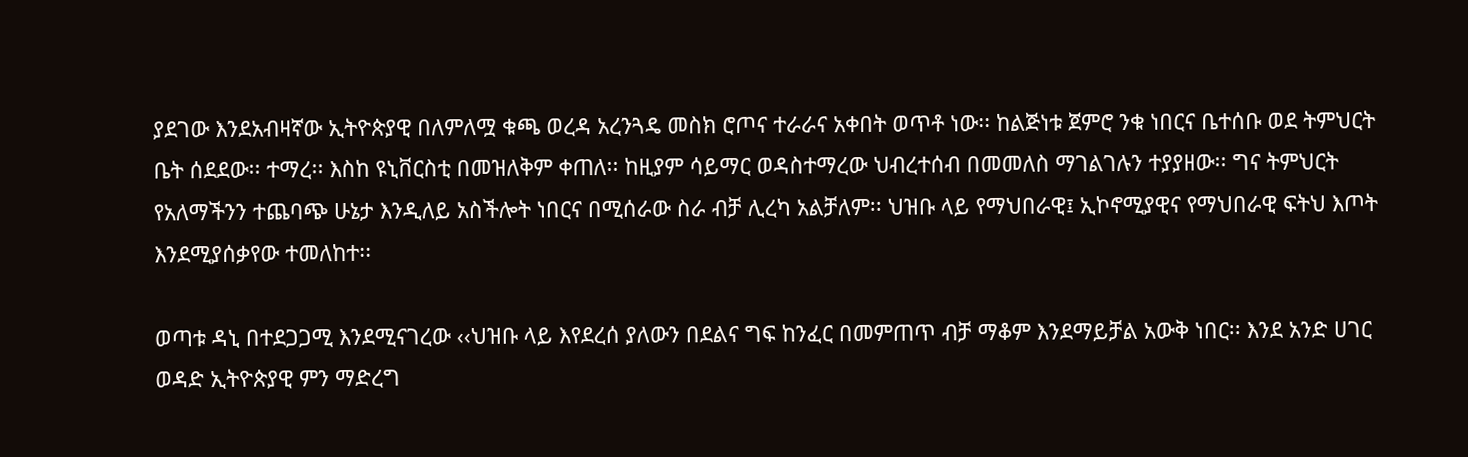ያደገው እንደአብዛኛው ኢትዮጵያዊ በለምለሟ ቁጫ ወረዳ አረንጓዴ መስክ ሮጦና ተራራና አቀበት ወጥቶ ነው፡፡ ከልጅነቱ ጀምሮ ንቁ ነበርና ቤተሰቡ ወደ ትምህርት ቤት ሰደደው፡፡ ተማረ፡፡ እስከ ዩኒቨርስቲ በመዝለቅም ቀጠለ፡፡ ከዚያም ሳይማር ወዳስተማረው ህብረተሰብ በመመለስ ማገልገሉን ተያያዘው፡፡ ግና ትምህርት የአለማችንን ተጨባጭ ሁኔታ እንዲለይ አስችሎት ነበርና በሚሰራው ስራ ብቻ ሊረካ አልቻለም፡፡ ህዝቡ ላይ የማህበራዊ፤ ኢኮኖሚያዊና የማህበራዊ ፍትህ እጦት እንደሚያሰቃየው ተመለከተ፡፡

ወጣቱ ዳኒ በተደጋጋሚ እንደሚናገረው ‹‹ህዝቡ ላይ እየደረሰ ያለውን በደልና ግፍ ከንፈር በመምጠጥ ብቻ ማቆም እንደማይቻል አውቅ ነበር፡፡ እንደ አንድ ሀገር ወዳድ ኢትዮጵያዊ ምን ማድረግ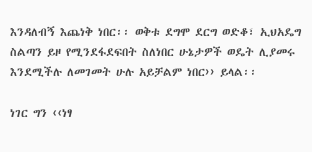እንዳለብኝ እጨነቅ ነበር፡፡ ወቅቱ ደግሞ ደርግ ወድቆ፣ ኢህአዴግ ስልጣን ይዞ የሚንደፋደፍበት ስለነበር ሁኔታዎች ወዴት ሊያመሩ እንደሚችሉ ለመገመት ሁሉ አይቻልም ነበር›› ይላል፡፡

ነገር ግን ‹‹ነፃ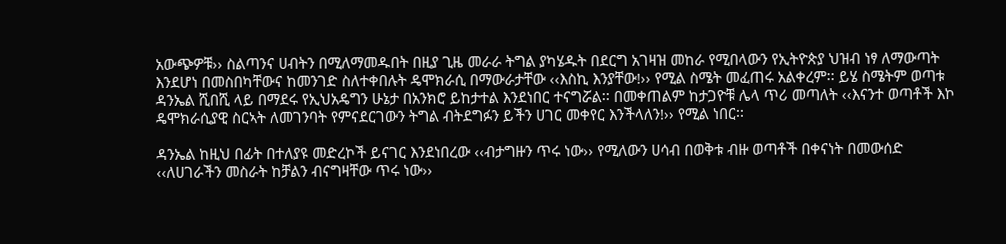አውጭዎቹ›› ስልጣንና ሀብትን በሚለማመዱበት በዚያ ጊዜ መራራ ትግል ያካሄዱት በደርግ አገዛዝ መከራ የሚበላውን የኢትዮጵያ ህዝብ ነፃ ለማውጣት እንደሆነ በመስበካቸውና ከመንገድ ስለተቀበሉት ዴሞክራሲ በማውራታቸው ‹‹እስኪ እንያቸው!›› የሚል ስሜት መፈጠሩ አልቀረም፡፡ ይሄ ስሜትም ወጣቱ ዳንኤል ሺበሺ ላይ በማደሩ የኢህአዴግን ሁኔታ በአንክሮ ይከታተል እንደነበር ተናግሯል፡፡ በመቀጠልም ከታጋዮቹ ሌላ ጥሪ መጣለት ‹‹እናንተ ወጣቶች እኮ ዴሞክራሲያዊ ስርኣት ለመገንባት የምናደርገውን ትግል ብትደግፉን ይችን ሀገር መቀየር እንችላለን!›› የሚል ነበር፡፡

ዳንኤል ከዚህ በፊት በተለያዩ መድረኮች ይናገር እንደነበረው ‹‹ብታግዙን ጥሩ ነው›› የሚለውን ሀሳብ በወቅቱ ብዙ ወጣቶች በቀናነት በመውሰድ ‹‹ለሀገራችን መስራት ከቻልን ብናግዛቸው ጥሩ ነው››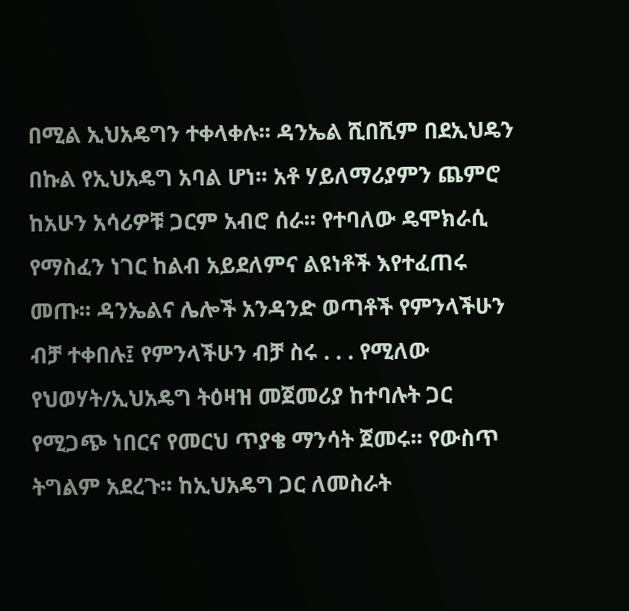በሚል ኢህአዴግን ተቀላቀሉ፡፡ ዳንኤል ሺበሺም በደኢህዴን በኩል የኢህአዴግ አባል ሆነ፡፡ አቶ ሃይለማሪያምን ጨምሮ ከአሁን አሳሪዎቹ ጋርም አብሮ ሰራ፡፡ የተባለው ዴሞክራሲ የማስፈን ነገር ከልብ አይደለምና ልዩነቶች እየተፈጠሩ መጡ፡፡ ዳንኤልና ሌሎች አንዳንድ ወጣቶች የምንላችሁን ብቻ ተቀበሉ፤ የምንላችሁን ብቻ ስሩ . . . የሚለው የህወሃት/ኢህአዴግ ትዕዛዝ መጀመሪያ ከተባሉት ጋር የሚጋጭ ነበርና የመርህ ጥያቄ ማንሳት ጀመሩ፡፡ የውስጥ ትግልም አደረጉ፡፡ ከኢህአዴግ ጋር ለመስራት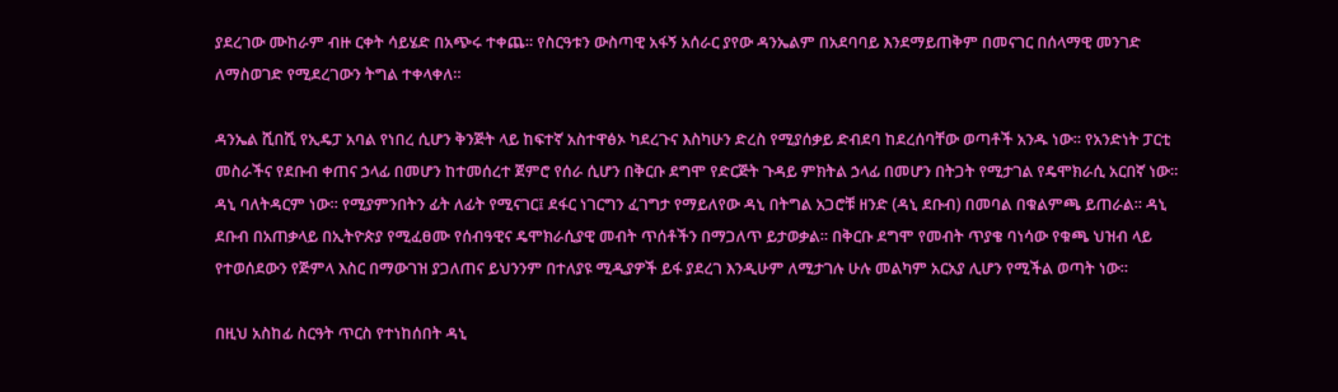ያደረገው ሙከራም ብዙ ርቀት ሳይሄድ በአጭሩ ተቀጨ፡፡ የስርዓቱን ውስጣዊ አፋኝ አሰራር ያየው ዳንኤልም በአደባባይ እንደማይጠቅም በመናገር በሰላማዊ መንገድ ለማስወገድ የሚደረገውን ትግል ተቀላቀለ፡፡

ዳንኤል ሺበሺ የኢዴፓ አባል የነበረ ሲሆን ቅንጅት ላይ ከፍተኛ አስተዋፅኦ ካደረጉና እስካሁን ድረስ የሚያሰቃይ ድብደባ ከደረሰባቸው ወጣቶች አንዱ ነው፡፡ የአንድነት ፓርቲ መስራችና የደቡብ ቀጠና ኃላፊ በመሆን ከተመሰረተ ጀምሮ የሰራ ሲሆን በቅርቡ ደግሞ የድርጅት ጉዳይ ምክትል ኃላፊ በመሆን በትጋት የሚታገል የዴሞክራሲ አርበኛ ነው፡፡ ዳኒ ባለትዳርም ነው፡፡ የሚያምንበትን ፊት ለፊት የሚናገር፤ ደፋር ነገርግን ፈገግታ የማይለየው ዳኒ በትግል አጋሮቹ ዘንድ (ዳኒ ደቡብ) በመባል በቁልምጫ ይጠራል፡፡ ዳኒ ደቡብ በአጠቃላይ በኢትዮጵያ የሚፈፀሙ የሰብዓዊና ዴሞክራሲያዊ መብት ጥሰቶችን በማጋለጥ ይታወቃል፡፡ በቅርቡ ደግሞ የመብት ጥያቄ ባነሳው የቁጫ ህዝብ ላይ የተወሰደውን የጅምላ እስር በማውገዝ ያጋለጠና ይህንንም በተለያዩ ሚዲያዎች ይፋ ያደረገ እንዲሁም ለሚታገሉ ሁሉ መልካም አርአያ ሊሆን የሚችል ወጣት ነው፡፡

በዚህ አስከፊ ስርዓት ጥርስ የተነከሰበት ዳኒ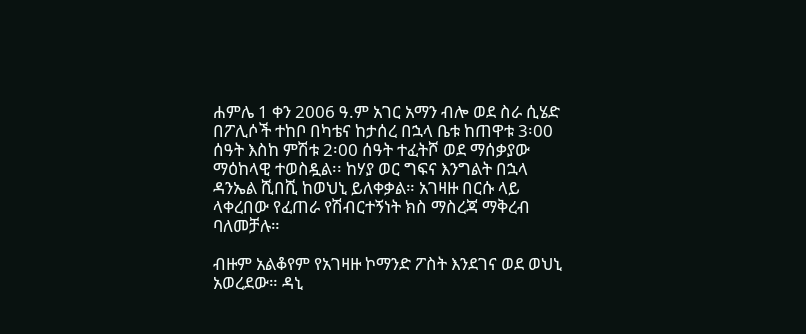ሐምሌ 1 ቀን 2006 ዓ.ም አገር አማን ብሎ ወደ ስራ ሲሄድ በፖሊሶች ተከቦ በካቴና ከታሰረ በኋላ ቤቱ ከጠዋቱ 3፡00 ሰዓት እስከ ምሽቱ 2፡00 ሰዓት ተፈትሾ ወደ ማሰቃያው ማዕከላዊ ተወስዷል፡፡ ከሃያ ወር ግፍና እንግልት በኋላ ዳንኤል ሺበሺ ከወህኒ ይለቀቃል። አገዛዙ በርሱ ላይ ላቀረበው የፈጠራ የሽብርተኝነት ክስ ማስረጃ ማቅረብ ባለመቻሉ።

ብዙም አልቆየም የአገዛዙ ኮማንድ ፖስት እንደገና ወደ ወህኒ አወረደው። ዳኒ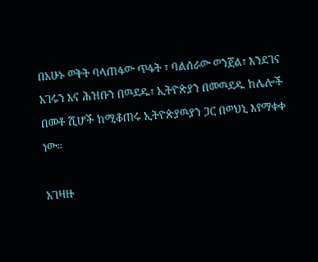በአሁኑ ወቅት ባላጠፋው ጥፋት ፣ ባልሰራው ወንጀል፣ እንደገና አገሩን እና ሕዝቡን በዉደዱ፣ ኢትዮጵያን በመዉደዱ ከሌሎች በመቶ ሺሆች ከሚቆጠሩ ኢትዮጵያዉያን ጋር በወህኒ እየማቀቀ ነው።

አገዛዙ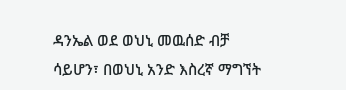ዳንኤል ወደ ወህኒ መዉሰድ ብቻ ሳይሆን፣ በወህኒ አንድ እስረኛ ማግኘት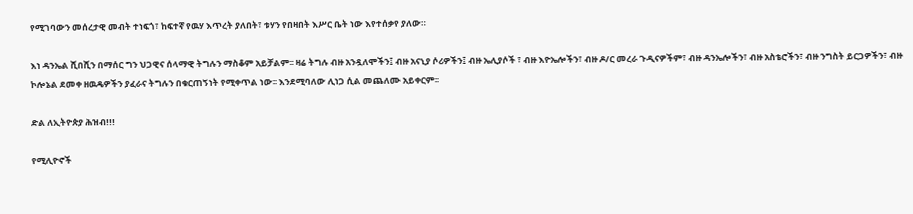የሚገባውን መሰረታዊ መብት ተነፍጎ፣ ከፍተኛ የዉሃ እጥረት ያለበት፣ ቱሃን የበዛበት እሥር ቤት ነው እየተሰቃየ ያለው።

እነ ዳንኤል ሺበሺን በማሰር ግን ህጋዊና ሰላማዊ ትግሉን ማስቆም አይቻልም፡፡ ዛሬ ትግሉ ብዙ አንዷለሞችን፤ ብዙ አናኒያ ሶሪዎችን፤ ብዙ ኤሊያሶች ፣ ብዙ እዮኤሎችን፣ ብዙ ዶ/ር መረራ ጉዲናዎችም፣ ብዙ ዳንኤሎችን፣ ብዙ አስቴሮችን፣ ብዙ ንግስት ይርጋዎችን፣ ብዙ ኮሎኔል ደመቀ ዘዉዴዎችን ያፈራና ትግሉን በቁርጠኝነት የሚቀጥል ነው፡፡ እንደሚባለው ሊነጋ ሲል መጨለሙ አይቀርም፡፡

ድል ለኢትዮጵያ ሕዝብ!!!

የሚሊዮኖች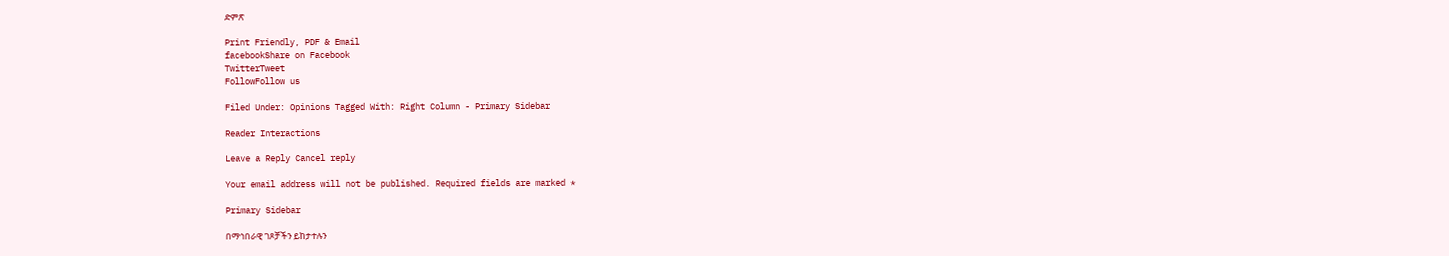ድምጽ

Print Friendly, PDF & Email
facebookShare on Facebook
TwitterTweet
FollowFollow us

Filed Under: Opinions Tagged With: Right Column - Primary Sidebar

Reader Interactions

Leave a Reply Cancel reply

Your email address will not be published. Required fields are marked *

Primary Sidebar

በማኅበራዊ ገጾቻችን ይከታተሉን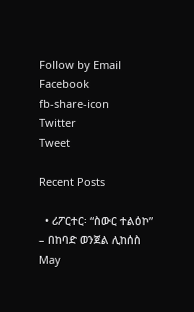Follow by Email
Facebook
fb-share-icon
Twitter
Tweet

Recent Posts

  • ሪፖርተር፡ “ስውር ተልዕኮ” – በከባድ ወንጀል ሊከሰስ May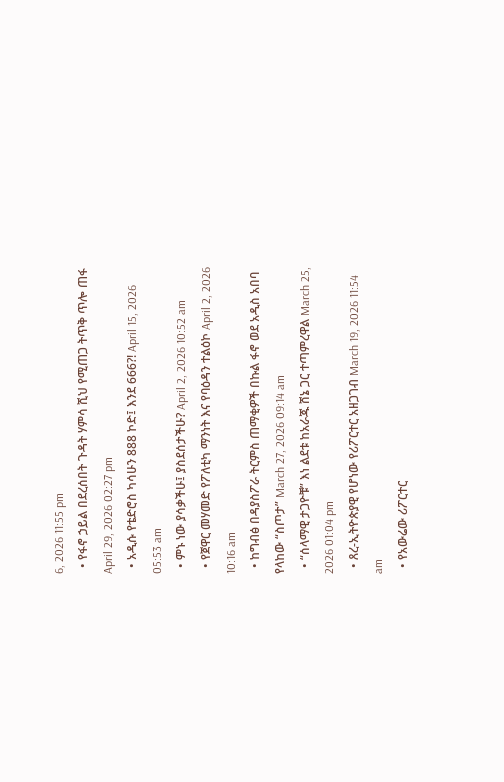6, 2026 11:55 pm
  • የፋኖ ኃይል በደረሰበት ጉዳት ሃምሳ ሺህ የሚጠጋ ትጥቅ ጥሎ ጠፋ April 29, 2026 02:27 pm
  • አዲሱ የቴድሮስ ካሳሁን 888 ኮድ፤ እንደ 666?! April 15, 2026 05:53 am
  • ምኑ ነው ያሳቃችሁ፤ ያስደሰታችሁ? April 2, 2026 10:52 am
  • የጀዋር መሃመድ የፖለቲካ ማንነት እና የባዕዳን ተልዕኮ April 2, 2026 10:16 am
  • ከግብፅ በዳያስፖራ ትርምስ ጠማቂዎች በኩል ፋኖ ወደ አዲስ አበባ የላከው “ስጦታ” March 27, 2026 09:14 am
  • “ሰላማዊ ታጋዮቹ” እነ ልደቱ ከአራጁ ሸኔ ጋር ተጣምረዋል March 25, 2026 01:04 pm
  • ጸረ-ኢትዮጵያዊ የሆነው የሪፖርተር አዘጋገብ March 19, 2026 11:54 am
  • የአውሬው ሪፖርተር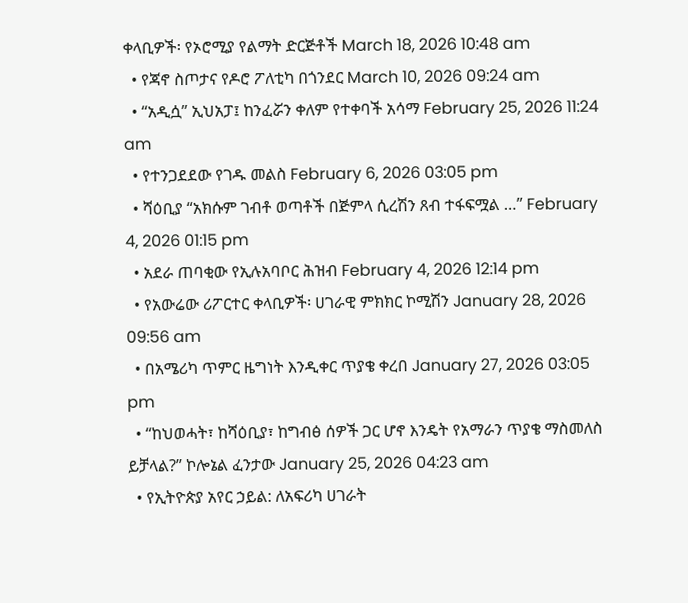ቀላቢዎች፡ የኦሮሚያ የልማት ድርጅቶች March 18, 2026 10:48 am
  • የጃኖ ስጦታና የዶሮ ፖለቲካ በጎንደር March 10, 2026 09:24 am
  • “አዲሷ” ኢህአፓ፤ ከንፈሯን ቀለም የተቀባች አሳማ February 25, 2026 11:24 am
  • የተንጋደደው የገዱ መልስ February 6, 2026 03:05 pm
  • ሻዕቢያ “አክሱም ገብቶ ወጣቶች በጅምላ ሲረሽን ጸብ ተፋፍሟል …” February 4, 2026 01:15 pm
  • አደራ ጠባቂው የኢሉአባቦር ሕዝብ February 4, 2026 12:14 pm
  • የአውሬው ሪፖርተር ቀላቢዎች፡ ሀገራዊ ምክክር ኮሚሽን January 28, 2026 09:56 am
  • በአሜሪካ ጥምር ዜግነት እንዲቀር ጥያቄ ቀረበ January 27, 2026 03:05 pm
  • “ከህወሓት፣ ከሻዕቢያ፣ ከግብፅ ሰዎች ጋር ሆኖ እንዴት የአማራን ጥያቄ ማስመለስ ይቻላል?” ኮሎኔል ፈንታው January 25, 2026 04:23 am
  • የኢትዮጵያ አየር ኃይል: ለአፍሪካ ሀገራት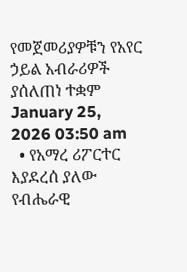የመጀመሪያዎቹን የአየር ኃይል አብራሪዎች ያሰለጠነ ተቋም January 25, 2026 03:50 am
  • የአማረ ሪፖርተር እያደረሰ ያለው የብሔራዊ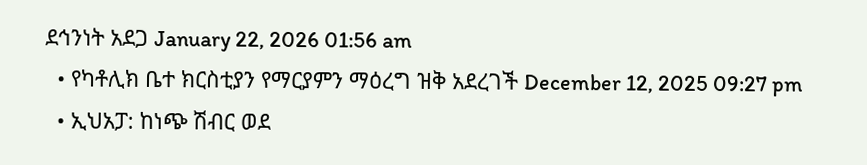ደኅንነት አደጋ January 22, 2026 01:56 am
  • የካቶሊክ ቤተ ክርስቲያን የማርያምን ማዕረግ ዝቅ አደረገች December 12, 2025 09:27 pm
  • ኢህአፓ: ከነጭ ሽብር ወደ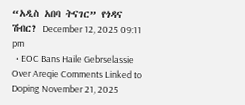“አዲስ አበባ ትናገር” የጎዳና ሽብር? December 12, 2025 09:11 pm
  • EOC Bans Haile Gebrselassie Over Areqie Comments Linked to Doping November 21, 2025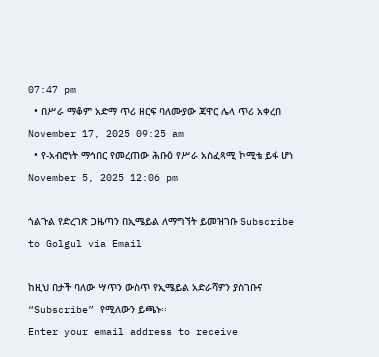07:47 pm
  • በሥራ ማቆም አድማ ጥሪ ዘርፍ ባለሙያው ጃዋር ሌላ ጥሪ አቀረበ November 17, 2025 09:25 am
  • የ-አብሮነት ማኅበር የመረጠው ሕቡዕ የሥራ አስፈጻሚ ኮሚቴ ይፋ ሆነ November 5, 2025 12:06 pm

ጎልጉል የድረገጽ ጋዜጣን በኢሜይል ለማግኘት ይመዝገቡ Subscribe to Golgul via Email

ከዚህ በታች ባለው ሣጥን ውስጥ የኢሜይል አድራሻዎን ያስገቡና “Subscribe” የሚለውን ይጫኑ፡፡
Enter your email address to receive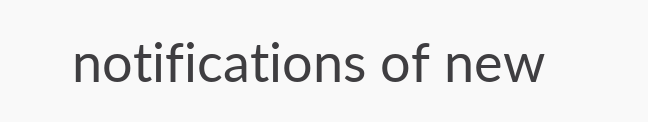notifications of new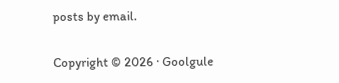posts by email.

Copyright © 2026 · Goolgule